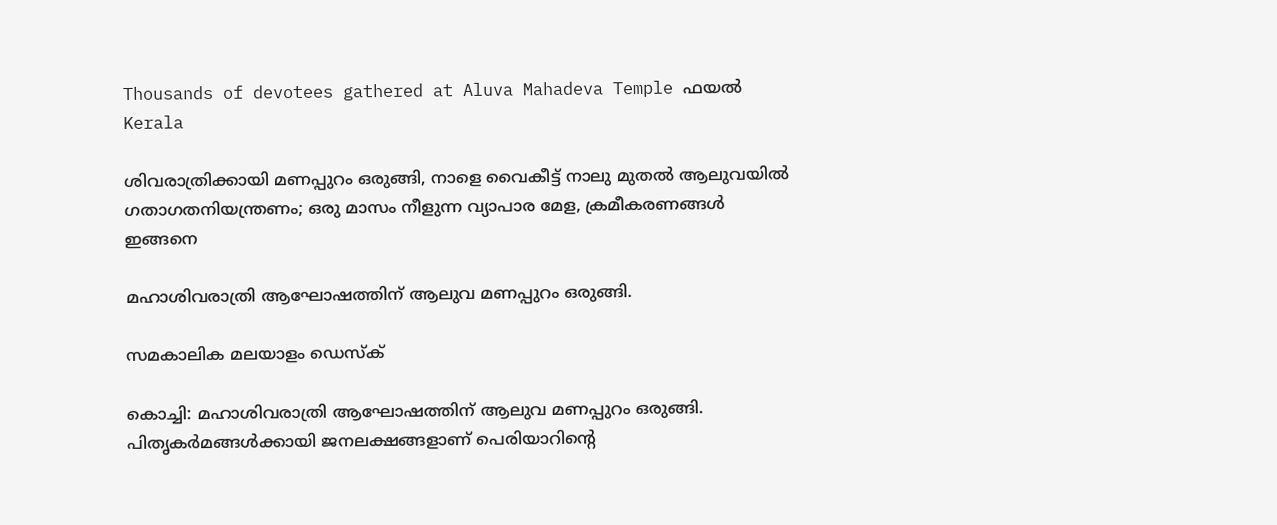Thousands of devotees gathered at Aluva Mahadeva Temple ഫയൽ
Kerala

ശിവരാത്രിക്കായി മണപ്പുറം ഒരുങ്ങി, നാളെ വൈകീട്ട് നാലു മുതല്‍ ആലുവയില്‍ ഗതാഗതനിയന്ത്രണം; ഒരു മാസം നീളുന്ന വ്യാപാര മേള, ക്രമീകരണങ്ങള്‍ ഇങ്ങനെ

മഹാശിവരാത്രി ആഘോഷത്തിന് ആലുവ മണപ്പുറം ഒരുങ്ങി.

സമകാലിക മലയാളം ഡെസ്ക്

കൊച്ചി: മഹാശിവരാത്രി ആഘോഷത്തിന് ആലുവ മണപ്പുറം ഒരുങ്ങി. പിതൃകര്‍മങ്ങള്‍ക്കായി ജനലക്ഷങ്ങളാണ് പെരിയാറിന്റെ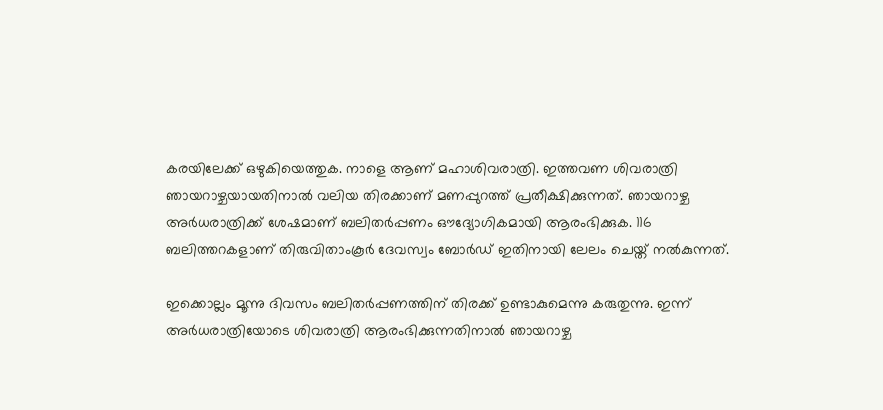കരയിലേക്ക് ഒഴുകിയെത്തുക. നാളെ ആണ് മഹാശിവരാത്രി. ഇത്തവണ ശിവരാത്രി ഞായറാഴ്ചയായതിനാല്‍ വലിയ തിരക്കാണ് മണപ്പുറത്ത് പ്രതീക്ഷിക്കുന്നത്. ഞായറാഴ്ച അര്‍ധരാത്രിക്ക് ശേഷമാണ് ബലിതര്‍പ്പണം ഔദ്യോഗികമായി ആരംഭിക്കുക. 116 ബലിത്തറകളാണ് തിരുവിതാംകൂര്‍ ദേവസ്വം ബോര്‍ഡ് ഇതിനായി ലേലം ചെയ്ത് നല്‍കുന്നത്.

ഇക്കൊല്ലം മൂന്നു ദിവസം ബലിതര്‍പ്പണത്തിന് തിരക്ക് ഉണ്ടാകുമെന്നു കരുതുന്നു. ഇന്ന് അര്‍ധരാത്രിയോടെ ശിവരാത്രി ആരംഭിക്കുന്നതിനാല്‍ ഞായറാഴ്ച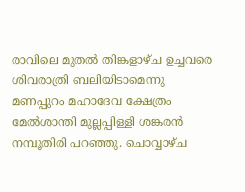രാവിലെ മുതല്‍ തിങ്കളാഴ്ച ഉച്ചവരെ ശിവരാത്രി ബലിയിടാമെന്നു മണപ്പുറം മഹാദേവ ക്ഷേത്രം മേല്‍ശാന്തി മുല്ലപ്പിള്ളി ശങ്കരന്‍ നമ്പൂതിരി പറഞ്ഞു. ചൊവ്വാഴ്ച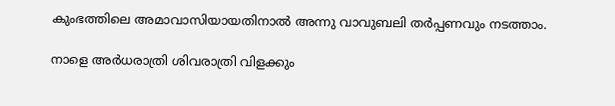കുംഭത്തിലെ അമാവാസിയായതിനാല്‍ അന്നു വാവുബലി തര്‍പ്പണവും നടത്താം.

നാളെ അര്‍ധരാത്രി ശിവരാത്രി വിളക്കും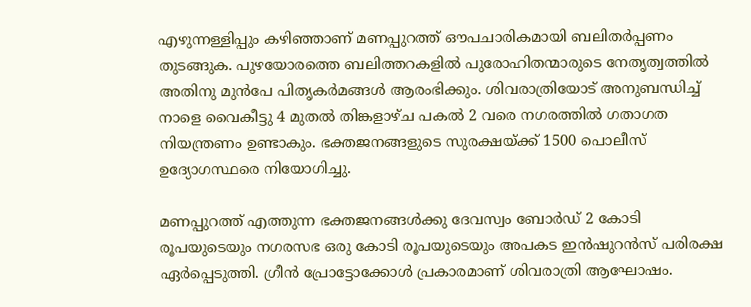എഴുന്നള്ളിപ്പും കഴിഞ്ഞാണ് മണപ്പുറത്ത് ഔപചാരികമായി ബലിതര്‍പ്പണം തുടങ്ങുക. പുഴയോരത്തെ ബലിത്തറകളില്‍ പുരോഹിതന്മാരുടെ നേതൃത്വത്തില്‍ അതിനു മുന്‍പേ പിതൃകര്‍മങ്ങള്‍ ആരംഭിക്കും. ശിവരാത്രിയോട് അനുബന്ധിച്ച് നാളെ വൈകീട്ടു 4 മുതല്‍ തിങ്കളാഴ്ച പകല്‍ 2 വരെ നഗരത്തില്‍ ഗതാഗത നിയന്ത്രണം ഉണ്ടാകും. ഭക്തജനങ്ങളുടെ സുരക്ഷയ്ക്ക് 1500 പൊലീസ് ഉദ്യോഗസ്ഥരെ നിയോഗിച്ചു.

മണപ്പുറത്ത് എത്തുന്ന ഭക്തജനങ്ങള്‍ക്കു ദേവസ്വം ബോര്‍ഡ് 2 കോടി രൂപയുടെയും നഗരസഭ ഒരു കോടി രൂപയുടെയും അപകട ഇന്‍ഷുറന്‍സ് പരിരക്ഷ ഏര്‍പ്പെടുത്തി. ഗ്രീന്‍ പ്രോട്ടോക്കോള്‍ പ്രകാരമാണ് ശിവരാത്രി ആഘോഷം.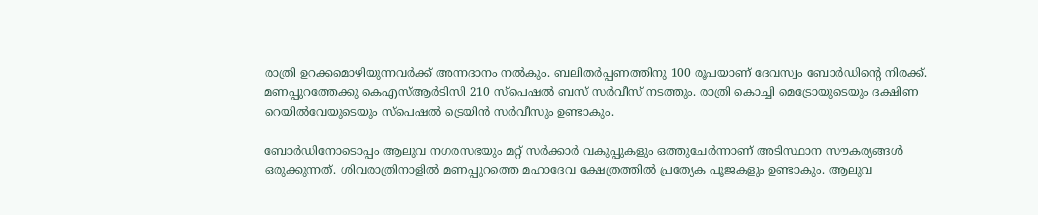രാത്രി ഉറക്കമൊഴിയുന്നവര്‍ക്ക് അന്നദാനം നല്‍കും. ബലിതര്‍പ്പണത്തിനു 100 രൂപയാണ് ദേവസ്വം ബോര്‍ഡിന്റെ നിരക്ക്. മണപ്പുറത്തേക്കു കെഎസ്ആര്‍ടിസി 210 സ്‌പെഷല്‍ ബസ് സര്‍വീസ് നടത്തും. രാത്രി കൊച്ചി മെട്രോയുടെയും ദക്ഷിണ റെയില്‍വേയുടെയും സ്‌പെഷല്‍ ട്രെയിന്‍ സര്‍വീസും ഉണ്ടാകും.

ബോര്‍ഡിനോടൊപ്പം ആലുവ നഗരസഭയും മറ്റ് സര്‍ക്കാര്‍ വകുപ്പുകളും ഒത്തുചേര്‍ന്നാണ് അടിസ്ഥാന സൗകര്യങ്ങള്‍ ഒരുക്കുന്നത്. ശിവരാത്രിനാളില്‍ മണപ്പുറത്തെ മഹാദേവ ക്ഷേത്രത്തില്‍ പ്രത്യേക പൂജകളും ഉണ്ടാകും. ആലുവ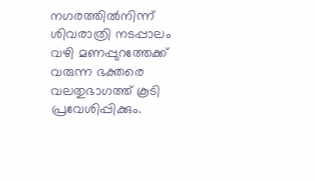നഗരത്തില്‍നിന്ന് ശിവരാത്രി നടപ്പാലം വഴി മണപ്പുറത്തേക്ക് വരുന്ന ഭക്തരെ വലതുഭാഗത്ത് കൂടി പ്രവേശിപ്പിക്കും.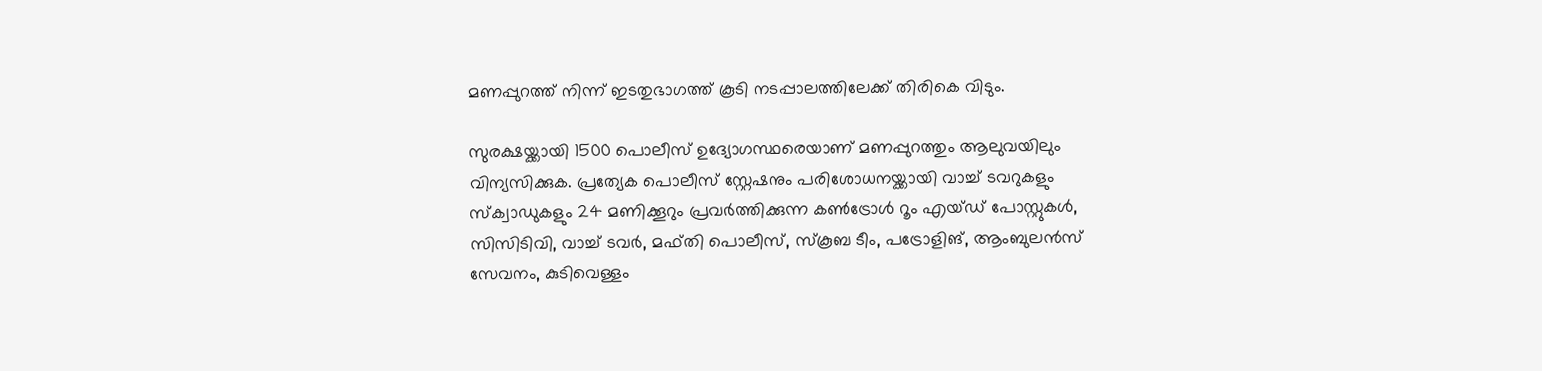മണപ്പുറത്ത് നിന്ന് ഇടതുഭാഗത്ത് കൂടി നടപ്പാലത്തിലേക്ക് തിരികെ വിടും.

സുരക്ഷയ്ക്കായി 1500 പൊലീസ് ഉദ്യോഗസ്ഥരെയാണ് മണപ്പുറത്തും ആലുവയിലും വിന്യസിക്കുക. പ്രത്യേക പൊലീസ് സ്റ്റേഷനും പരിശോധനയ്ക്കായി വാച്ച് ടവറുകളും സ്‌ക്വാഡുകളും 24 മണിക്കൂറും പ്രവര്‍ത്തിക്കുന്ന കണ്‍ട്രോള്‍ റൂം എയ്ഡ് പോസ്റ്റുകള്‍, സിസിടിവി, വാച്ച് ടവര്‍, മഫ്തി പൊലീസ്, സ്‌കൂബ ടീം, പട്രോളിങ്, ആംബുലന്‍സ് സേവനം, കുടിവെള്ളം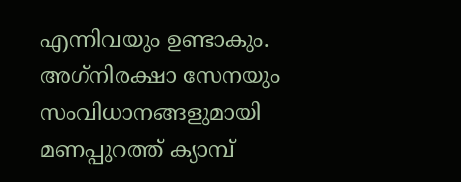എന്നിവയും ഉണ്ടാകും. അഗ്‌നിരക്ഷാ സേനയും സംവിധാനങ്ങളുമായി മണപ്പുറത്ത് ക്യാമ്പ്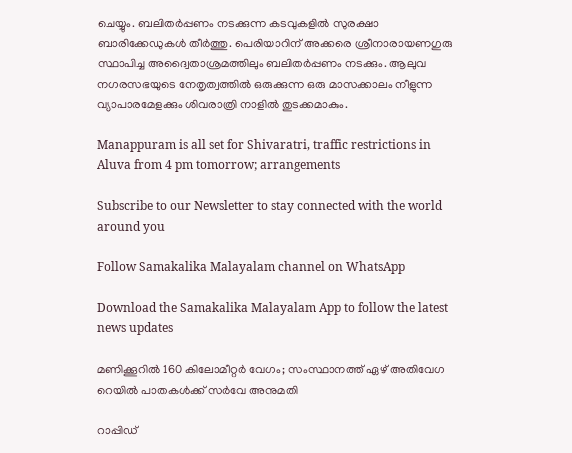ചെയ്യും. ബലിതര്‍പ്പണം നടക്കുന്ന കടവുകളില്‍ സുരക്ഷാ ബാരിക്കേഡുകള്‍ തീര്‍ത്തു. പെരിയാറിന് അക്കരെ ശ്രീനാരായണഗുരു സ്ഥാപിച്ച അദ്വൈതാശ്രമത്തിലും ബലിതര്‍പ്പണം നടക്കും. ആലുവ നഗരസഭയുടെ നേതൃത്വത്തില്‍ ഒരുക്കുന്ന ഒരു മാസക്കാലം നീളുന്ന വ്യാപാരമേളക്കും ശിവരാത്രി നാളില്‍ തുടക്കമാകും.

Manappuram is all set for Shivaratri, traffic restrictions in Aluva from 4 pm tomorrow; arrangements

Subscribe to our Newsletter to stay connected with the world around you

Follow Samakalika Malayalam channel on WhatsApp

Download the Samakalika Malayalam App to follow the latest news updates

മണിക്കൂറില്‍ 160 കിലോമീറ്റര്‍ വേഗം; സംസ്ഥാനത്ത്‌ ഏഴ് അതിവേഗ റെയില്‍ പാതകള്‍ക്ക് സര്‍വേ അനുമതി

റാപ്പിഡ്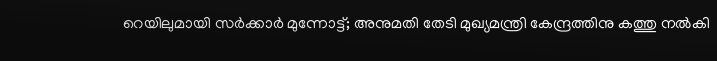റെയിലുമായി സര്‍ക്കാര്‍ മുന്നോട്ട്; അനുമതി തേടി മുഖ്യമന്ത്രി കേന്ദ്രത്തിനു കത്തു നല്‍കി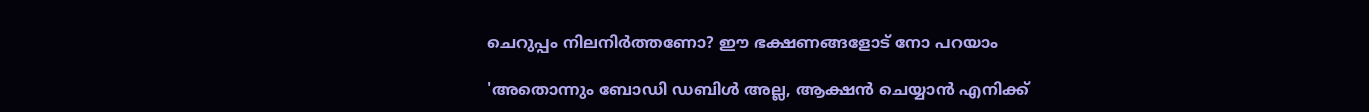ചെറുപ്പം നിലനിർത്തണോ? ഈ ഭക്ഷണങ്ങളോട് നോ പറയാം

'അതൊന്നും ബോഡി ഡബിൾ അല്ല, ആക്ഷൻ ചെയ്യാൻ എനിക്ക്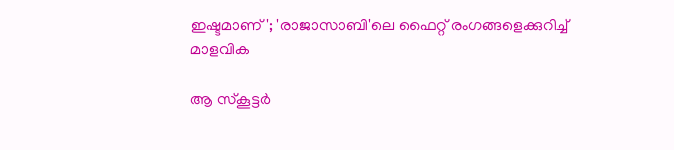ഇഷ്ടമാണ്'; 'രാജാസാബി'ലെ ഫൈറ്റ് രംഗങ്ങളെക്കുറിച്ച് മാളവിക

ആ സ്‌കൂട്ടര്‍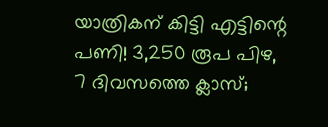യാത്രികന് കിട്ടി എട്ടിന്റെ പണി! 3,250 രൂപ പിഴ, 7 ദിവസത്തെ ക്ലാസ്;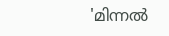'മിന്നല്‍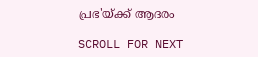പ്രഭ'യ്ക്ക് ആദരം

SCROLL FOR NEXT